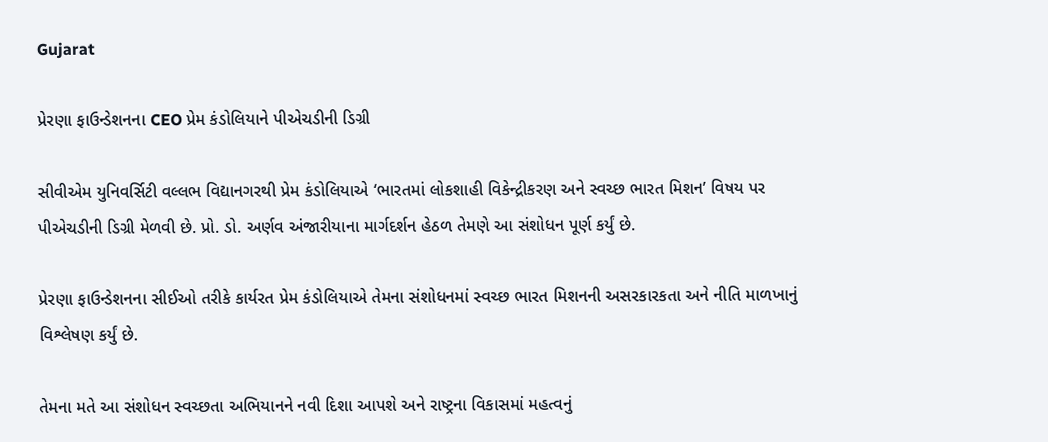Gujarat

પ્રેરણા ફાઉન્ડેશનના CEO પ્રેમ કંડોલિયાને પીએચડીની ડિગ્રી

સીવીએમ યુનિવર્સિટી વલ્લભ વિદ્યાનગરથી પ્રેમ કંડોલિયાએ ‘ભારતમાં લોકશાહી વિકેન્દ્રીકરણ અને સ્વચ્છ ભારત મિશન’ વિષય પર પીએચડીની ડિગ્રી મેળવી છે. પ્રો. ડો. અર્ણવ અંજારીયાના માર્ગદર્શન હેઠળ તેમણે આ સંશોધન પૂર્ણ કર્યું છે.

પ્રેરણા ફાઉન્ડેશનના સીઈઓ તરીકે કાર્યરત પ્રેમ કંડોલિયાએ તેમના સંશોધનમાં સ્વચ્છ ભારત મિશનની અસરકારકતા અને નીતિ માળખાનું વિશ્લેષણ કર્યું છે.

તેમના મતે આ સંશોધન સ્વચ્છતા અભિયાનને નવી દિશા આપશે અને રાષ્ટ્રના વિકાસમાં મહત્વનું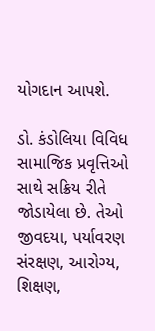યોગદાન આપશે.

ડો. કંડોલિયા વિવિધ સામાજિક પ્રવૃત્તિઓ સાથે સક્રિય રીતે જોડાયેલા છે. તેઓ જીવદયા, પર્યાવરણ સંરક્ષણ, આરોગ્ય, શિક્ષણ,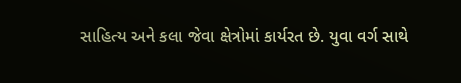સાહિત્ય અને કલા જેવા ક્ષેત્રોમાં કાર્યરત છે. યુવા વર્ગ સાથે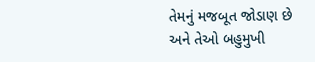તેમનું મજબૂત જોડાણ છે અને તેઓ બહુમુખી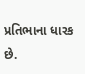પ્રતિભાના ધારક છે.